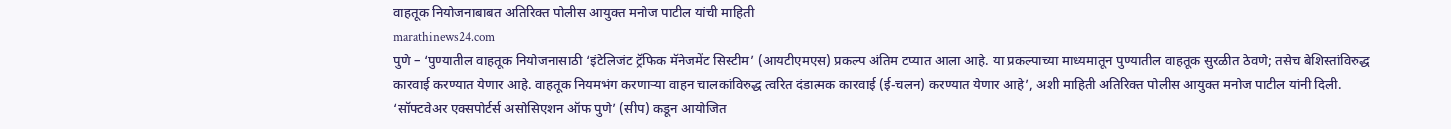वाहतूक नियोजनाबाबत अतिरिक्त पोलीस आयुक्त मनोज पाटील यांची माहिती
marathinews24.com
पुणे – ‘पुण्यातील वाहतूक नियोजनासाठी ‘इंटेलिजंट ट्रॅफिक मॅनेजमेंट सिस्टीम’ (आयटीएमएस) प्रकल्प अंतिम टप्यात आला आहे. या प्रकल्पाच्या माध्यमातून पुण्यातील वाहतूक सुरळीत ठेवणे; तसेच बेशिस्तांविरुद्ध कारवाई करण्यात येणार आहे. वाहतूक नियमभंग करणाऱ्या वाहन चालकांविरुद्ध त्वरित दंडात्मक कारवाई (ई-चलन) करण्यात येणार आहे’, अशी माहिती अतिरिक्त पोलीस आयुक्त मनोज पाटील यांनी दिली.
‘सॉफ्टवेअर एक्सपोर्टर्स असोसिएशन ऑफ पुणे’ (सीप) कडून आयोजित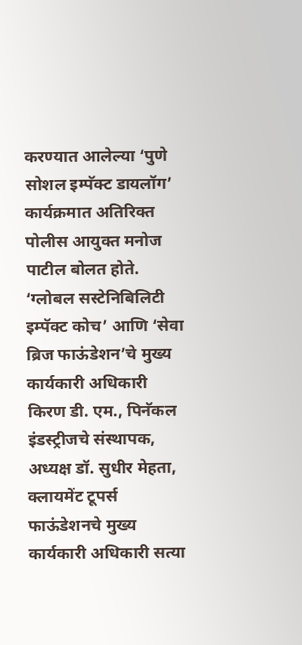करण्यात आलेल्या ‘पुणे सोशल इम्पॅक्ट डायलॉग’ कार्यक्रमात अतिरिक्त पोलीस आयुक्त मनोज पाटील बोलत होते.
‘ग्लोबल सस्टेनिबिलिटी इम्पॅक्ट कोच’ आणि ‘सेवा ब्रिज फाऊंडेशन’चे मुख्य कार्यकारी अधिकारी किरण डी. एम., पिनॅकल इंडस्ट्रीजचे संस्थापक, अध्यक्ष डॉ. सुधीर मेहता, क्लायमेंट टूपर्स फाऊंडेशनचे मुख्य कार्यकारी अधिकारी सत्या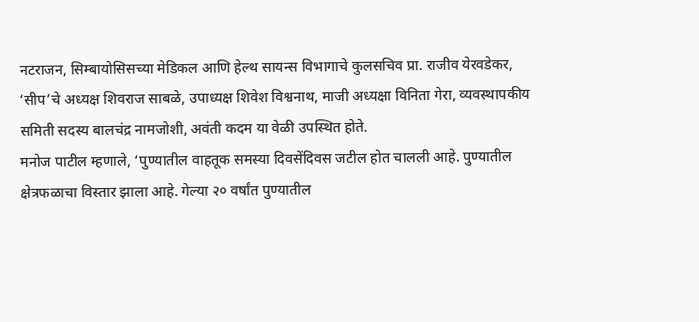नटराजन, सिम्बायोसिसच्या मेडिकल आणि हेल्थ सायन्स विभागाचे कुलसचिव प्रा. राजीव येरवडेकर, ‘सीप’चे अध्यक्ष शिवराज साबळे, उपाध्यक्ष शिवेश विश्वनाथ, माजी अध्यक्षा विनिता गेरा, व्यवस्थापकीय समिती सदस्य बालचंद्र नामजोशी, अवंती कदम या वेळी उपस्थित होते.
मनोज पाटील म्हणाले, ‘पुण्यातील वाहतूक समस्या दिवसेंदिवस जटील होत चालली आहे. पुण्यातील क्षेत्रफळाचा विस्तार झाला आहे. गेल्या २० वर्षांत पुण्यातील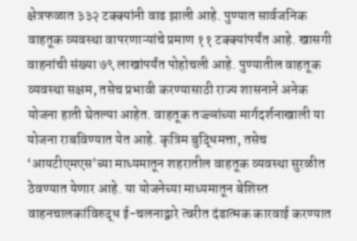क्षेत्रफळात ३३२ टक्क्यांनी वाढ झाली आहे. पुण्यात सार्वजनिक वाहतूक व्यवस्था वापरणाऱ्यांचे प्रमाण ११ टक्क्यांपर्यंत आहे. खासगी वाहनांची संख्या ७९ लाखांपर्यंत पोहोचली आहे. पुण्यातील वाहतूक व्यवस्था सक्षम, तसेच प्रभावी करण्यासाठी राज्य शासनाने अनेक योजना हाती घेतल्या आहेत. वाहतूक तज्ज्ञांच्या मार्गदर्शनाखाली या योजना राबविण्यात येत आहे. कृत्रिम बुद्धिमत्ता, तसेच ‘आयटीएमएस’च्या माध्यमातून शहरातील वाहतूक व्यवस्था सुरळीत ठेवण्यात येणार आहे. या योजनेच्या माध्यमातून बेशिस्त वाहनचालकांविरुद्ध ई-चलनाद्वारे त्वरीत दंडात्मक कारवाई करण्यात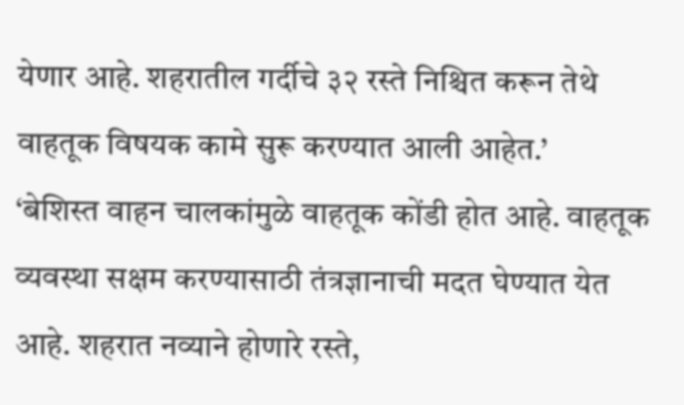येणार आहे. शहरातील गर्दीचे ३२ रस्ते निश्चित करून तेथे वाहतूक विषयक कामे सुरू करण्यात आली आहेत.’
‘बेशिस्त वाहन चालकांमुळे वाहतूक कोंडी होत आहे. वाहतूक व्यवस्था सक्षम करण्यासाठी तंत्रज्ञानाची मदत घेण्यात येत आहे. शहरात नव्याने होणारे रस्ते,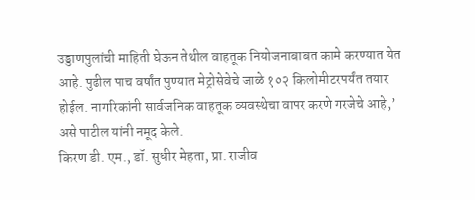उड्डाणपुलांची माहिती घेऊन तेथील वाहतूक नियोजनाबाबत कामे करण्यात येत आहे. पुढील पाच वर्षांत पुण्यात मेट्रोसेवेचे जाळे १०२ किलोमीटरपर्यंत तयार होईल. नागरिकांनी सार्वजनिक वाहतूक व्यवस्थेचा वापर करणे गरजेचे आहे,’ असे पाटील यांनी नमूद केले.
किरण डी. एम., डॉ. सुधीर मेहता, प्रा. राजीव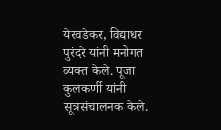येरवडेकर, विद्याधर पुरंदरे यांनी मनोगत व्यक्त केले. पूजा कुलकर्णी यांनी सूत्रसंचालनक केले.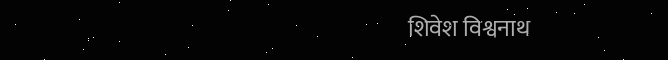शिवेश विश्वनाथ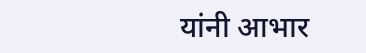यांनी आभार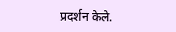प्रदर्शन केले.